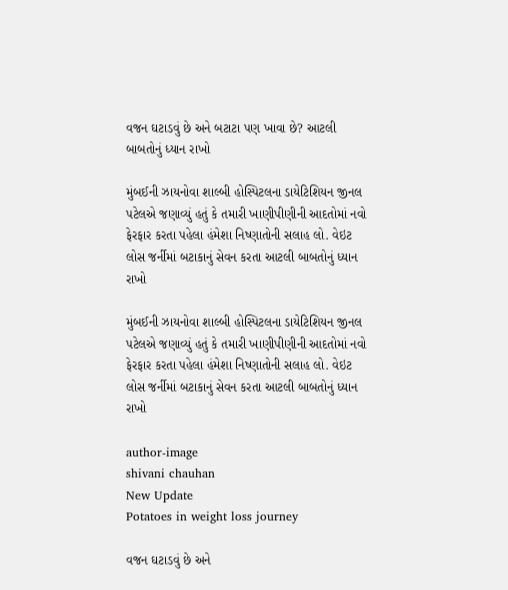વજન ઘટાડવું છે અને બટાટા પણ ખાવા છે? આટલી બાબતોનું ધ્યાન રાખો

મુંબઈની ઝાયનોવા શાલ્બી હોસ્પિટલના ડાયેટિશિયન જીનલ પટેલએ જણાવ્યું હતું કે તમારી ખાણીપીણીની આદતોમાં નવો ફેરફાર કરતા પહેલા હંમેશા નિષ્ણાતોની સલાહ લો. વેઇટ લોસ જર્નીમાં બટાકાનું સેવન કરતા આટલી બાબતોનું ધ્યાન રાખો

મુંબઈની ઝાયનોવા શાલ્બી હોસ્પિટલના ડાયેટિશિયન જીનલ પટેલએ જણાવ્યું હતું કે તમારી ખાણીપીણીની આદતોમાં નવો ફેરફાર કરતા પહેલા હંમેશા નિષ્ણાતોની સલાહ લો. વેઇટ લોસ જર્નીમાં બટાકાનું સેવન કરતા આટલી બાબતોનું ધ્યાન રાખો

author-image
shivani chauhan
New Update
Potatoes in weight loss journey

વજન ઘટાડવું છે અને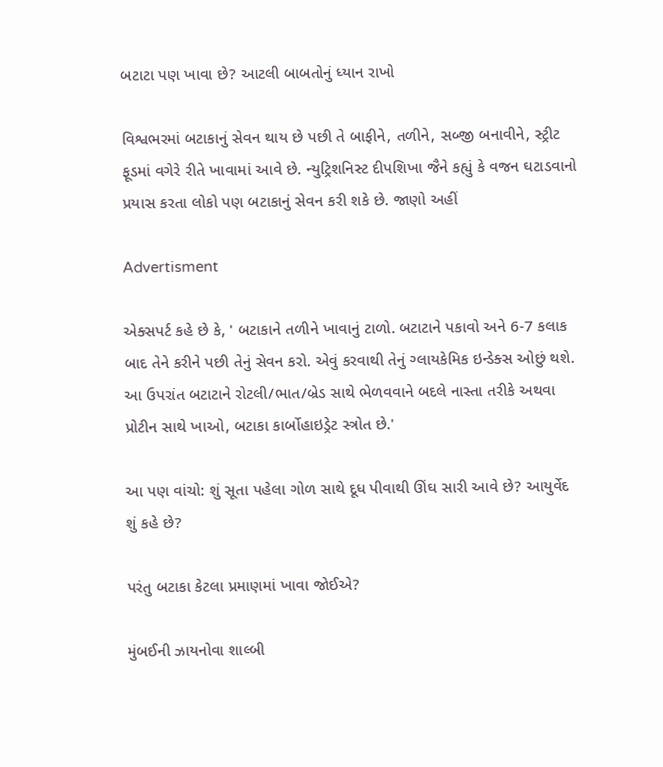બટાટા પણ ખાવા છે? આટલી બાબતોનું ધ્યાન રાખો

વિશ્વભરમાં બટાકાનું સેવન થાય છે પછી તે બાફીને, તળીને, સબ્જી બનાવીને, સ્ટ્રીટ ફૂડમાં વગેરે રીતે ખાવામાં આવે છે. ન્યુટ્રિશનિસ્ટ દીપશિખા જૈને કહ્યું કે વજન ઘટાડવાનો પ્રયાસ કરતા લોકો પણ બટાકાનું સેવન કરી શકે છે. જાણો અહીં

Advertisment

એક્સપર્ટ કહે છે કે, ' બટાકાને તળીને ખાવાનું ટાળો. બટાટાને પકાવો અને 6-7 કલાક બાદ તેને કરીને પછી તેનું સેવન કરો. એવું કરવાથી તેનું ગ્લાયકેમિક ઇન્ડેક્સ ઓછું થશે. આ ઉપરાંત બટાટાને રોટલી/ભાત/બ્રેડ સાથે ભેળવવાને બદલે નાસ્તા તરીકે અથવા પ્રોટીન સાથે ખાઓ, બટાકા કાર્બોહાઇડ્રેટ સ્ત્રોત છે.'

આ પણ વાંચો: શું સૂતા પહેલા ગોળ સાથે દૂધ પીવાથી ઊંઘ સારી આવે છે? આયુર્વેદ શું કહે છે?

પરંતુ બટાકા કેટલા પ્રમાણમાં ખાવા જોઈએ?

મુંબઈની ઝાયનોવા શાલ્બી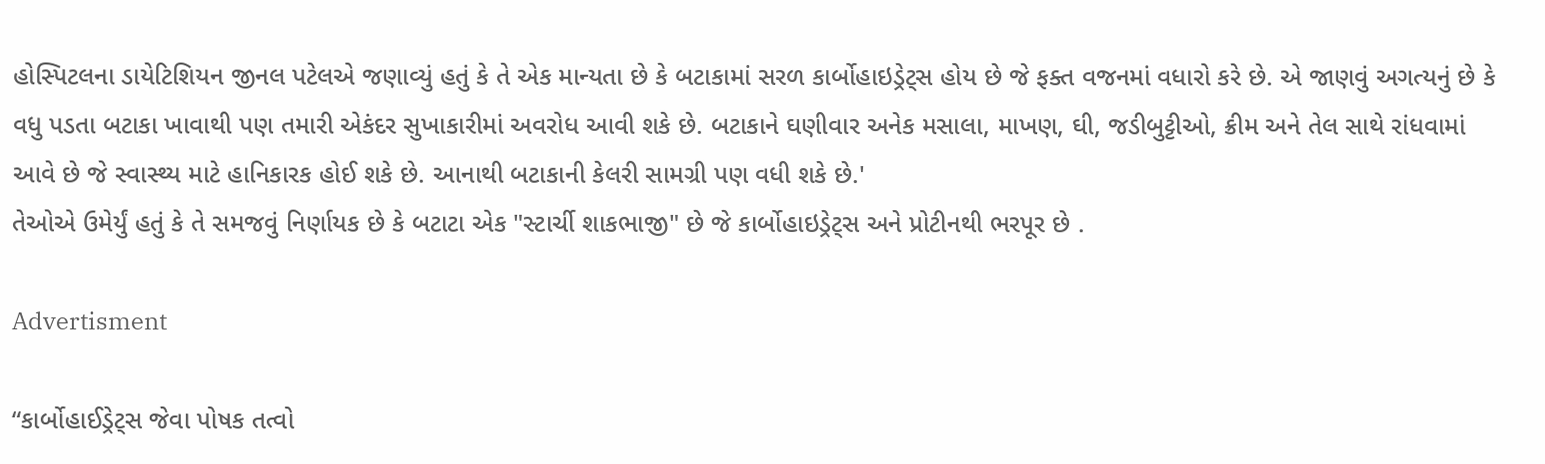હોસ્પિટલના ડાયેટિશિયન જીનલ પટેલએ જણાવ્યું હતું કે તે એક માન્યતા છે કે બટાકામાં સરળ કાર્બોહાઇડ્રેટ્સ હોય છે જે ફક્ત વજનમાં વધારો કરે છે. એ જાણવું અગત્યનું છે કે વધુ પડતા બટાકા ખાવાથી પણ તમારી એકંદર સુખાકારીમાં અવરોધ આવી શકે છે. બટાકાને ઘણીવાર અનેક મસાલા, માખણ, ઘી, જડીબુટ્ટીઓ, ક્રીમ અને તેલ સાથે રાંધવામાં આવે છે જે સ્વાસ્થ્ય માટે હાનિકારક હોઈ શકે છે. આનાથી બટાકાની કેલરી સામગ્રી પણ વધી શકે છે.'
તેઓએ ઉમેર્યું હતું કે તે સમજવું નિર્ણાયક છે કે બટાટા એક "સ્ટાર્ચી શાકભાજી" છે જે કાર્બોહાઇડ્રેટ્સ અને પ્રોટીનથી ભરપૂર છે .

Advertisment

“કાર્બોહાઈડ્રેટ્સ જેવા પોષક તત્વો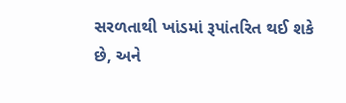સરળતાથી ખાંડમાં રૂપાંતરિત થઈ શકે છે, અને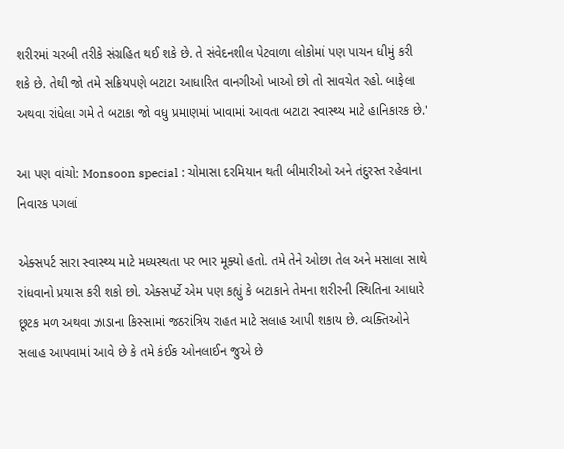શરીરમાં ચરબી તરીકે સંગ્રહિત થઈ શકે છે. તે સંવેદનશીલ પેટવાળા લોકોમાં પણ પાચન ધીમું કરી શકે છે. તેથી જો તમે સક્રિયપણે બટાટા આધારિત વાનગીઓ ખાઓ છો તો સાવચેત રહો. બાફેલા અથવા રાંધેલા ગમે તે બટાકા જો વધુ પ્રમાણમાં ખાવામાં આવતા બટાટા સ્વાસ્થ્ય માટે હાનિકારક છે.'

આ પણ વાંચો: Monsoon special : ચોમાસા દરમિયાન થતી બીમારીઓ અને તંદુરસ્ત રહેવાના નિવારક પગલાં

એક્સપર્ટ સારા સ્વાસ્થ્ય માટે મધ્યસ્થતા પર ભાર મૂક્યો હતો. તમે તેને ઓછા તેલ અને મસાલા સાથે રાંધવાનો પ્રયાસ કરી શકો છો. એક્સપર્ટે એમ પણ કહ્યું કે બટાકાને તેમના શરીરની સ્થિતિના આધારે છૂટક મળ અથવા ઝાડાના કિસ્સામાં જઠરાંત્રિય રાહત માટે સલાહ આપી શકાય છે. વ્યક્તિઓને સલાહ આપવામાં આવે છે કે તમે કંઈક ઓનલાઈન જુએ છે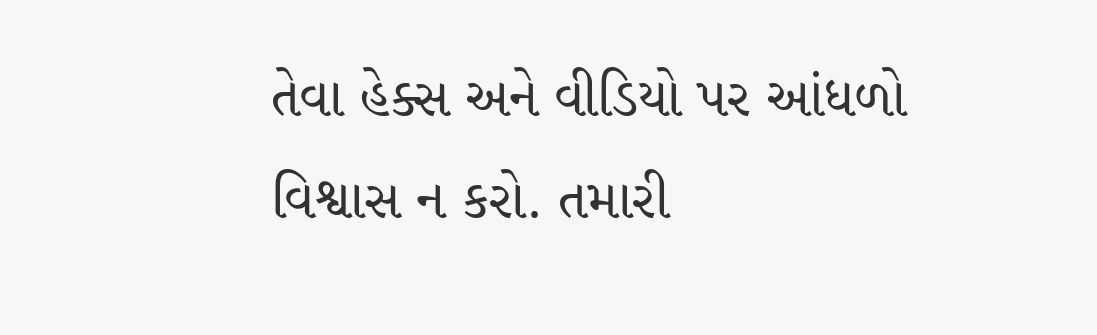તેવા હેક્સ અને વીડિયો પર આંધળો વિશ્વાસ ન કરો. તમારી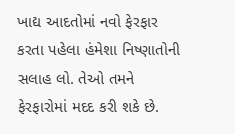ખાદ્ય આદતોમાં નવો ફેરફાર કરતા પહેલા હંમેશા નિષ્ણાતોની સલાહ લો. તેઓ તમને ફેરફારોમાં મદદ કરી શકે છે.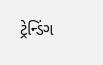ટ્રેન્ડિંગ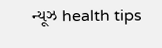ન્યૂઝ health tips